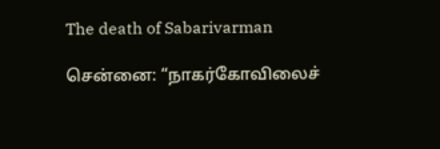The death of Sabarivarman

சென்னை: “நாகர்கோவிலைச்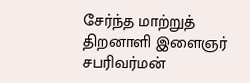சேர்ந்த மாற்றுத் திறனாளி இளைஞர் சபரிவர்மன்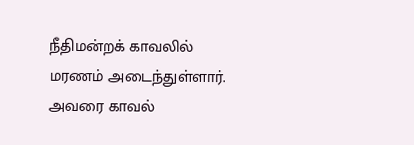நீதிமன்றக் காவலில் மரணம் அடைந்துள்ளார். அவரை காவல்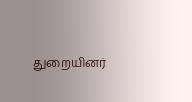துறையினர்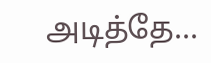அடித்தே...